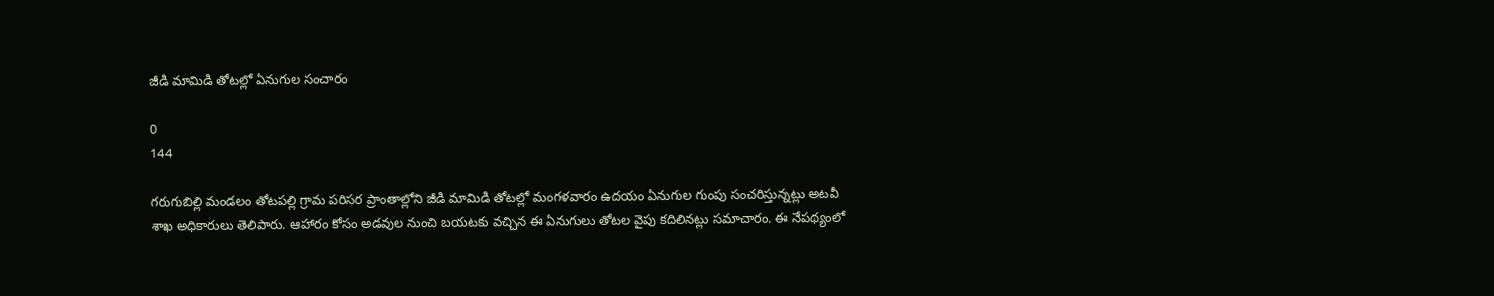జీడి మామిడి తోటల్లో ఏనుగుల సంచారం

0
144

గరుగుబిల్లి మండలం తోటపల్లి గ్రామ పరిసర ప్రాంతాల్లోని జీడి మామిడి తోటల్లో మంగళవారం ఉదయం ఏనుగుల గుంపు సంచరిస్తున్నట్లు అటవీ శాఖ అధికారులు తెలిపారు. ఆహారం కోసం అడవుల నుంచి బయటకు వచ్చిన ఈ ఏనుగులు తోటల వైపు కదిలినట్లు సమాచారం. ఈ నేపథ్యంలో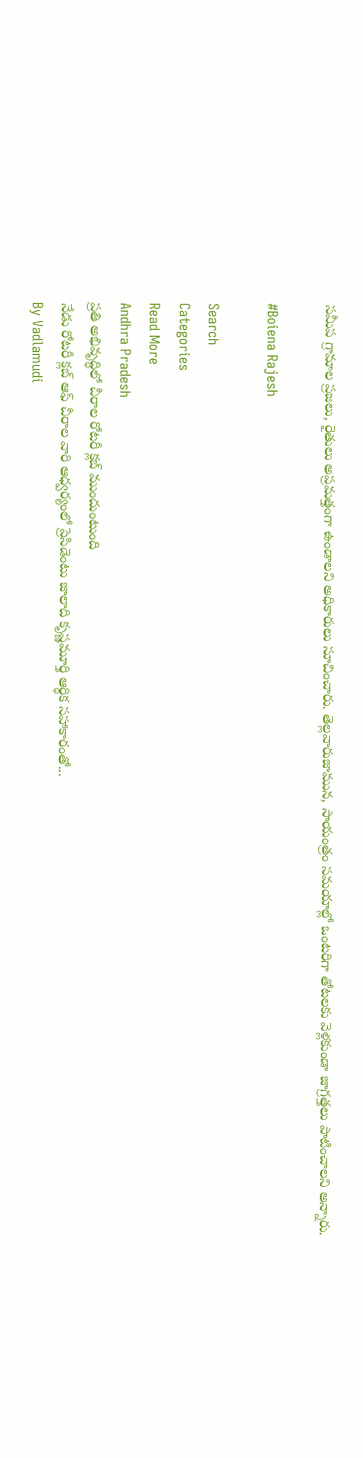సమీప గ్రామాల ప్రజలు, రైతులు అప్రమత్తంగా ఉండాలని అధికారులు సూచించారు. తెల్లవారుజామున, సాయంత్రం సమయాల్లో ఒంటరిగా తోటలకు వెళ్లకుండా జాగ్రత్తలు పాటించాలని అన్నారు.

#Boiena Rajesh

Search
Categories
Read More
Andhra Pradesh
ప్రతి అభివృద్ధిలో చీరాల రోటరీ క్లబ్ ముందుంటుంది
నేడు రోటరీ క్లబ్ ఆఫ్ చీరాల వారి ఆధ్వర్యంలో ప్రెసిడెంటు జాలాది కృష్ణమూర్తి ఆర్ధిక సహాకారంతో...
By Vadlamudi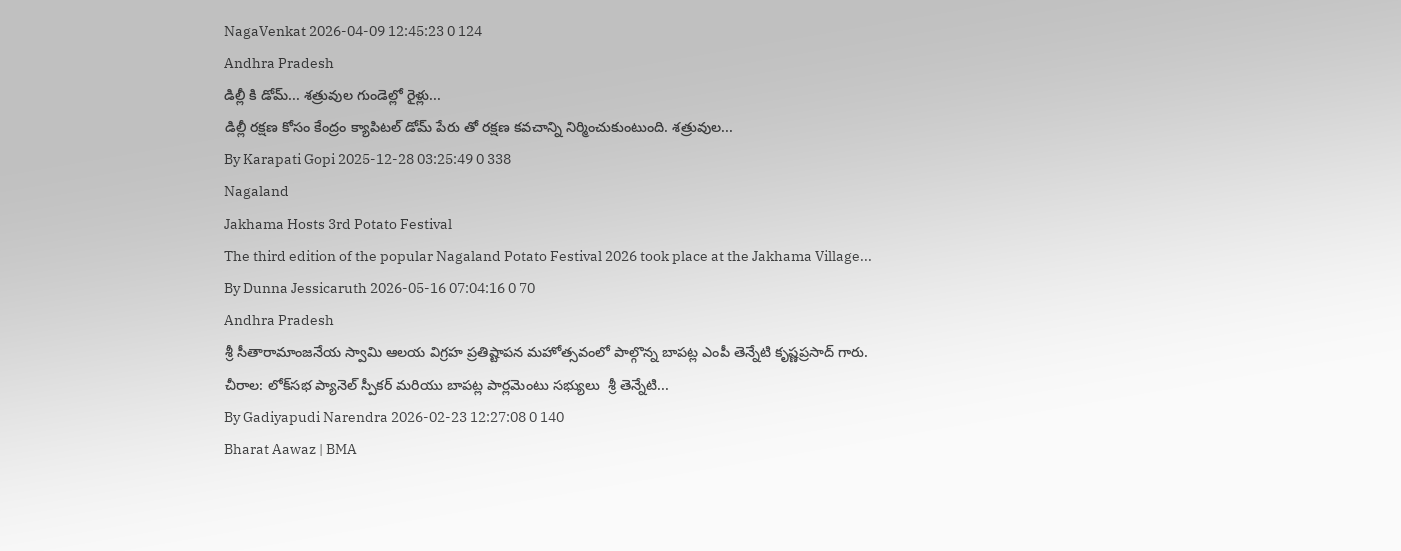NagaVenkat 2026-04-09 12:45:23 0 124
Andhra Pradesh
డిల్లీ కి డోమ్... శత్రువుల గుండెల్లో రైళ్లు...
డిల్లీ రక్షణ కోసం కేంద్రం క్యాపిటల్ డోమ్ పేరు తో రక్షణ కవచాన్ని నిర్మించుకుంటుంది. శత్రువుల...
By Karapati Gopi 2025-12-28 03:25:49 0 338
Nagaland
Jakhama Hosts 3rd Potato Festival
The third edition of the popular Nagaland Potato Festival 2026 took place at the Jakhama Village...
By Dunna Jessicaruth 2026-05-16 07:04:16 0 70
Andhra Pradesh
శ్రీ సీతారామాంజనేయ స్వామి ఆలయ విగ్రహ ప్రతిష్టాపన మహోత్సవంలో పాల్గొన్న బాపట్ల ఎంపీ తెన్నేటి కృష్ణప్రసాద్ గారు.
చీరాల: లోక్‌సభ ప్యానెల్ స్పీకర్ మరియు బాపట్ల పార్లమెంటు సభ్యులు  శ్రీ తెన్నేటి...
By Gadiyapudi Narendra 2026-02-23 12:27:08 0 140
Bharat Aawaz | BMA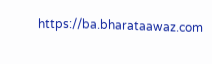https://ba.bharataawaz.com